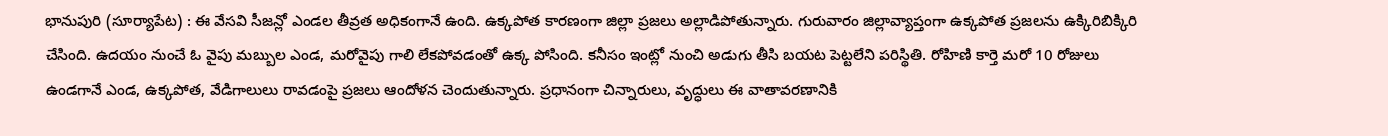భానుపురి (సూర్యాపేట) : ఈ వేసవి సీజన్లో ఎండల తీవ్రత అధికంగానే ఉంది. ఉక్కపోత కారణంగా జిల్లా ప్రజలు అల్లాడిపోతున్నారు. గురువారం జిల్లావ్యాప్తంగా ఉక్కపోత ప్రజలను ఉక్కిరిబిక్కిరి చేసింది. ఉదయం నుంచే ఓ వైపు మబ్బుల ఎండ, మరోవైపు గాలి లేకపోవడంతో ఉక్క పోసింది. కనీసం ఇంట్లో నుంచి అడుగు తీసి బయట పెట్టలేని పరిస్థితి. రోహిణి కార్తె మరో 10 రోజులు ఉండగానే ఎండ, ఉక్కపోత, వేడిగాలులు రావడంపై ప్రజలు ఆందోళన చెందుతున్నారు. ప్రధానంగా చిన్నారులు, వృద్ధులు ఈ వాతావరణానికి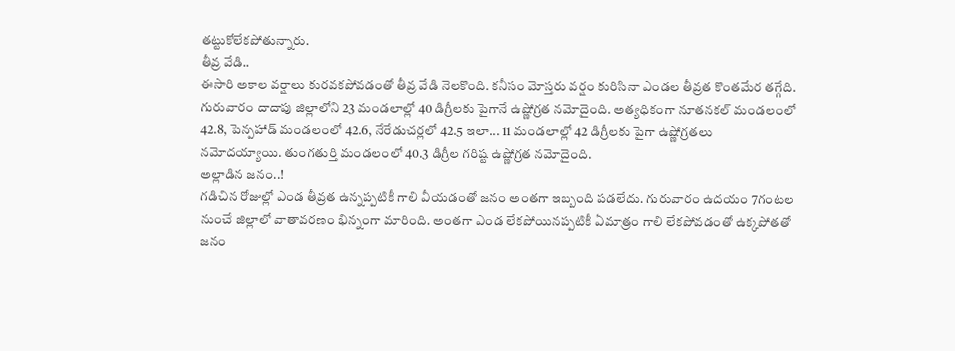తట్టుకోలేకపోతున్నారు.
తీవ్ర వేడి..
ఈసారి అకాల వర్షాలు కురవకపోవడంతో తీవ్ర వేడి నెలకొంది. కనీసం మోస్తరు వర్షం కురిసినా ఎండల తీవ్రత కొంతమేర తగ్గేది. గురువారం దాదాపు జిల్లాలోని 23 మండలాల్లో 40 డిగ్రీలకు పైగానే ఉష్ణోగ్రత నమోదైంది. అత్యధికంగా నూతనకల్ మండలంలో 42.8, పెన్పహాడ్ మండలంలో 42.6, నేరేడుచర్లలో 42.5 ఇలా... 11 మండలాల్లో 42 డిగ్రీలకు పైగా ఉష్ణోగ్రతలు నమోదయ్యాయి. తుంగతుర్తి మండలంలో 40.3 డిగ్రీల గరిష్ట ఉష్ణోగ్రత నమోదైంది.
అల్లాడిన జనం..!
గడిచిన రోజుల్లో ఎండ తీవ్రత ఉన్నప్పటికీ గాలి వీయడంతో జనం అంతగా ఇబ్బంది పడలేదు. గురువారం ఉదయం 7గంటల నుంచే జిల్లాలో వాతావరణం భిన్నంగా మారింది. అంతగా ఎండ లేకపోయినప్పటికీ ఏమాత్రం గాలి లేకపోవడంతో ఉక్కపోతతో జనం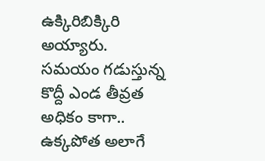ఉక్కిరిబిక్కిరి అయ్యారు. సమయం గడుస్తున్న కొద్దీ ఎండ తీవ్రత అధికం కాగా.. ఉక్కపోత అలాగే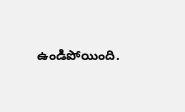ఉండిపోయింది.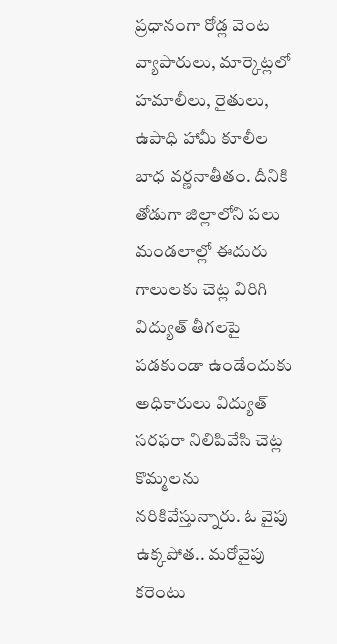ప్రధానంగా రోడ్ల వెంట వ్యాపారులు, మార్కెట్లలో హమాలీలు, రైతులు, ఉపాధి హామీ కూలీల బాధ వర్ణనాతీతం. దీనికి తోడుగా జిల్లాలోని పలు మండలాల్లో ఈదురు గాలులకు చెట్ల విరిగి విద్యుత్ తీగలపై పడకుండా ఉండేందుకు అధికారులు విద్యుత్ సరఫరా నిలిపివేసి చెట్ల కొమ్మలను నరికివేస్తున్నారు. ఓ వైపు ఉక్కపోత.. మరోవైపు కరెంటు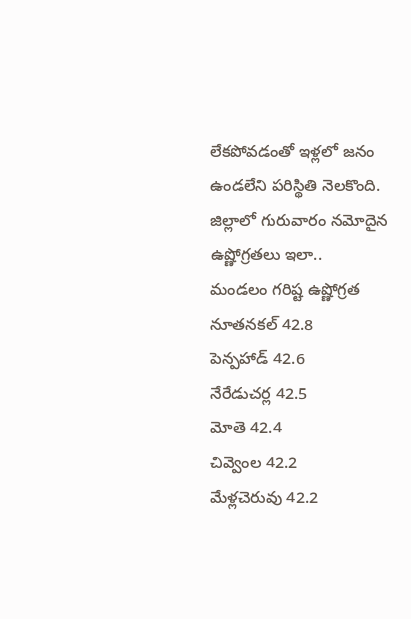లేకపోవడంతో ఇళ్లలో జనం ఉండలేని పరిస్థితి నెలకొంది.
జిల్లాలో గురువారం నమోదైన ఉష్ణోగ్రతలు ఇలా..
మండలం గరిష్ట ఉష్ణోగ్రత
నూతనకల్ 42.8
పెన్పహాడ్ 42.6
నేరేడుచర్ల 42.5
మోతె 42.4
చివ్వెంల 42.2
మేళ్లచెరువు 42.2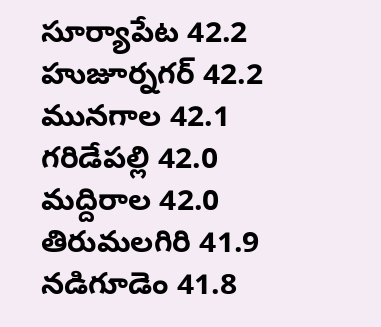సూర్యాపేట 42.2
హుజూర్నగర్ 42.2
మునగాల 42.1
గరిడేపల్లి 42.0
మద్దిరాల 42.0
తిరుమలగిరి 41.9
నడిగూడెం 41.8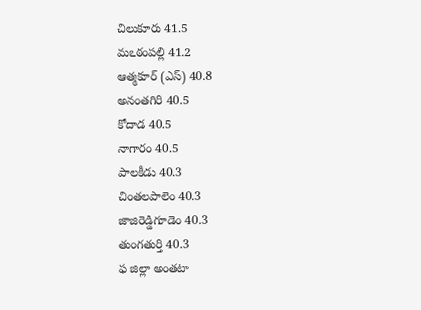చిలుకూరు 41.5
మఽఠంపల్లి 41.2
ఆత్మకూర్ (ఎస్) 40.8
అనంతగిరి 40.5
కోదాడ 40.5
నాగారం 40.5
పాలకీడు 40.3
చింతలపాలెం 40.3
జాజిరెడ్డిగూడెం 40.3
తుంగతుర్తి 40.3
ఫ జిల్లా అంతటా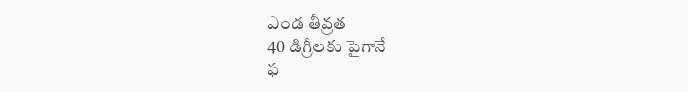ఎండ తీవ్రత
40 డిగ్రీలకు పైగానే
ఫ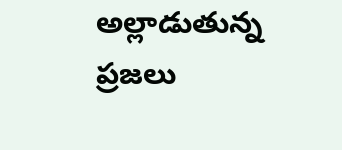అల్లాడుతున్న ప్రజలు